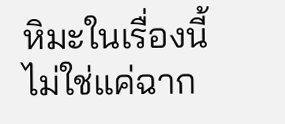หิมะในเรื่องนี้ไม่ใช่แค่ฉาก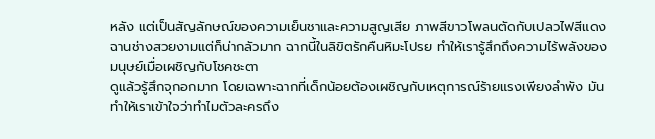หลัง แต่เป็นสัญลักษณ์ของความเย็นชาและความสูญเสีย ภาพสีขาวโพลนตัดกับเปลวไฟสีแดงฉานช่างสวยงามแต่ก็น่ากลัวมาก ฉากนี้ในลิขิตรักคืนหิมะโปรย ทำให้เรารู้สึกถึงความไร้พลังของมนุษย์เมื่อเผชิญกับโชคชะตา
ดูแล้วรู้สึกจุกอกมาก โดยเฉพาะฉากที่เด็กน้อยต้องเผชิญกับเหตุการณ์ร้ายแรงเพียงลำพัง มันทำให้เราเข้าใจว่าทำไมตัวละครถึง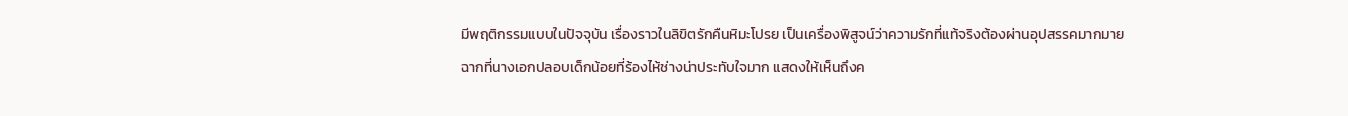มีพฤติกรรมแบบในปัจจุบัน เรื่องราวในลิขิตรักคืนหิมะโปรย เป็นเครื่องพิสูจน์ว่าความรักที่แท้จริงต้องผ่านอุปสรรคมากมาย
ฉากที่นางเอกปลอบเด็กน้อยที่ร้องไห้ช่างน่าประทับใจมาก แสดงให้เห็นถึงค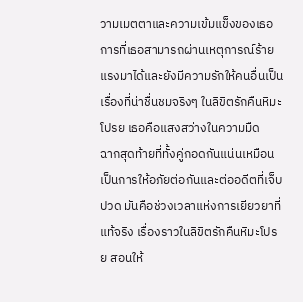วามเมตตาและความเข้มแข็งของเธอ การที่เธอสามารถผ่านเหตุการณ์ร้ายแรงมาได้และยังมีความรักให้คนอื่นเป็นเรื่องที่น่าชื่นชมจริงๆ ในลิขิตรักคืนหิมะโปรย เธอคือแสงสว่างในความมืด
ฉากสุดท้ายที่ทั้งคู่กอดกันแน่นเหมือนเป็นการให้อภัยต่อกันและต่ออดีตที่เจ็บปวด มันคือช่วงเวลาแห่งการเยียวยาที่แท้จริง เรื่องราวในลิขิตรักคืนหิมะโปรย สอนให้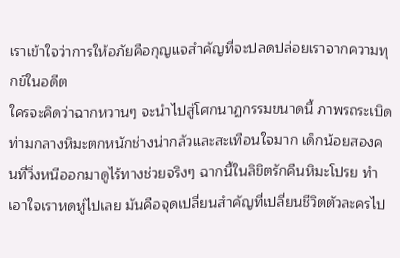เราเข้าใจว่าการให้อภัยคือกุญแจสำคัญที่จะปลดปล่อยเราจากความทุกข์ในอดีต
ใครจะคิดว่าฉากหวานๆ จะนำไปสู่โศกนาฏกรรมขนาดนี้ ภาพรถระเบิดท่ามกลางหิมะตกหนักช่างน่ากลัวและสะเทือนใจมาก เด็กน้อยสองคนที่วิ่งหนีออกมาดูไร้ทางช่วยจริงๆ ฉากนี้ในลิขิตรักคืนหิมะโปรย ทำเอาใจเราหดหู่ไปเลย มันคือจุดเปลี่ยนสำคัญที่เปลี่ยนชีวิตตัวละครไป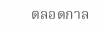ตลอดกาล